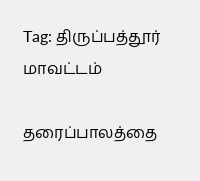Tag: திருப்பத்தூர் மாவட்டம்

தரைப்பாலத்தை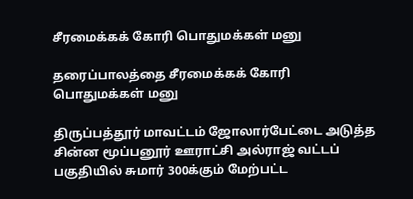சீரமைக்கக் கோரி பொதுமக்கள் மனு

தரைப்பாலத்தை சீரமைக்கக் கோரி பொதுமக்கள் மனு

திருப்பத்தூர் மாவட்டம் ஜோலார்பேட்டை அடுத்த சின்ன மூப்பனூர் ஊராட்சி அல்ராஜ் வட்டப் பகுதியில் சுமார் 300க்கும் மேற்பட்ட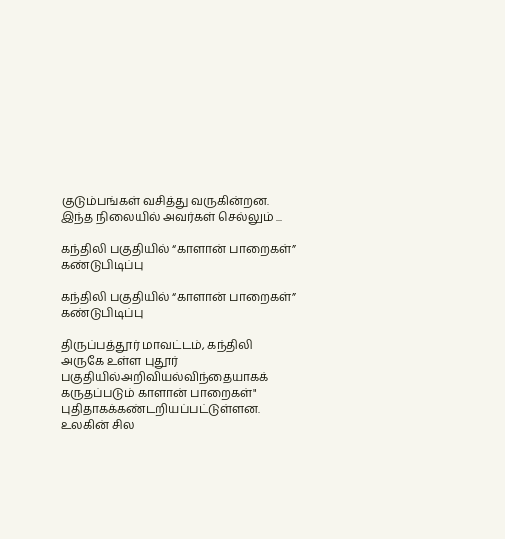குடும்பங்கள் வசித்து வருகின்றன. இந்த நிலையில் அவர்கள் செல்லும் ...

கந்திலி பகுதியில் “காளான் பாறைகள்” கண்டுபிடிப்பு

கந்திலி பகுதியில் “காளான் பாறைகள்” கண்டுபிடிப்பு

திருப்பத்தூர் மாவட்டம், கந்திலி அருகே உள்ள புதூர் பகுதியில்அறிவியல்விந்தையாகக் கருதப்படும் காளான் பாறைகள்" புதிதாகக்கண்டறியப்பட்டுள்ளன. உலகின் சில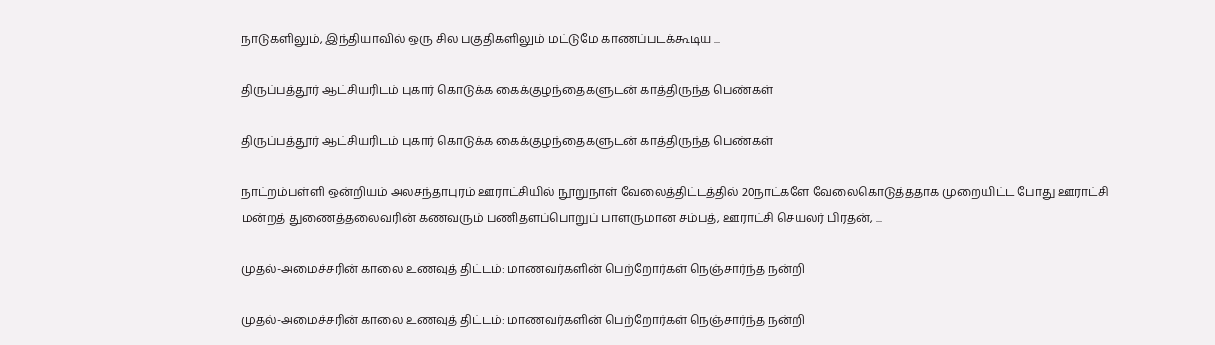நாடுகளிலும், இந்தியாவில் ஒரு சில பகுதிகளிலும் மட்டுமே காணப்படக்கூடிய ...

திருப்பத்தூர் ஆட்சியரிடம் புகார் கொடுக்க கைக்குழந்தைகளுடன் காத்திருந்த பெண்கள்

திருப்பத்தூர் ஆட்சியரிடம் புகார் கொடுக்க கைக்குழந்தைகளுடன் காத்திருந்த பெண்கள்

நாட்றம்பள்ளி ஒன்றியம் அலசந்தாபுரம் ஊராட்சியில் நூறுநாள் வேலைத்திட்டத்தில் 20நாட்களே வேலைகொடுத்ததாக முறையிட்ட போது ஊராட்சி மன்றத் துணைத்தலைவரின் கணவரும் பணிதளப்பொறுப் பாளருமான சம்பத், ஊராட்சி செயலர் பிரதன், ...

முதல்-அமைச்சரின் காலை உணவுத் திட்டம்: மாணவர்களின் பெற்றோர்கள் நெஞ்சார்ந்த நன்றி

முதல்-அமைச்சரின் காலை உணவுத் திட்டம்: மாணவர்களின் பெற்றோர்கள் நெஞ்சார்ந்த நன்றி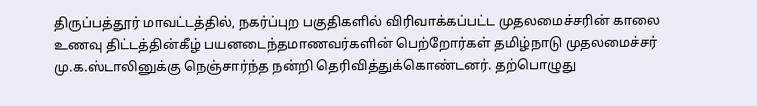திருப்பத்தூர் மாவட்டத்தில், நகர்ப்புற பகுதிகளில் விரிவாக்கப்பட்ட முதலமைச்சரின் காலை உணவு திட்டத்தின்கீழ் பயனடைந்தமாணவர்களின் பெற்றோர்கள் தமிழ்நாடு முதலமைச்சர் மு.க.ஸ்டாலினுக்கு நெஞ்சார்ந்த நன்றி தெரிவித்துக்கொண்டனர். தற்பொழுது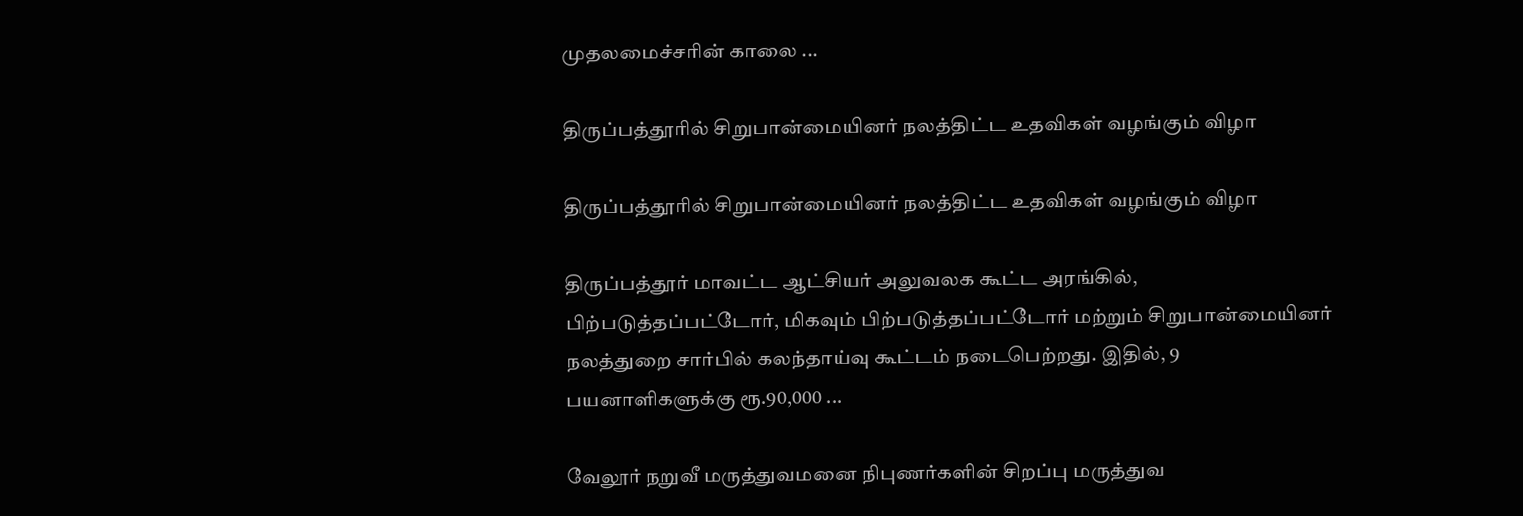முதலமைச்சரின் காலை ...

திருப்பத்தூரில் சிறுபான்மையினர் நலத்திட்ட உதவிகள் வழங்கும் விழா

திருப்பத்தூரில் சிறுபான்மையினர் நலத்திட்ட உதவிகள் வழங்கும் விழா

திருப்பத்தூர் மாவட்ட ஆட்சியர் அலுவலக கூட்ட அரங்கில், பிற்படுத்தப்பட்டோர், மிகவும் பிற்படுத்தப்பட்டோர் மற்றும் சிறுபான்மையினர் நலத்துறை சார்பில் கலந்தாய்வு கூட்டம் நடைபெற்றது. இதில், 9 பயனாளிகளுக்கு ரூ.90,000 ...

வேலூர் நறுவீ மருத்துவமனை நிபுணர்களின் சிறப்பு மருத்துவ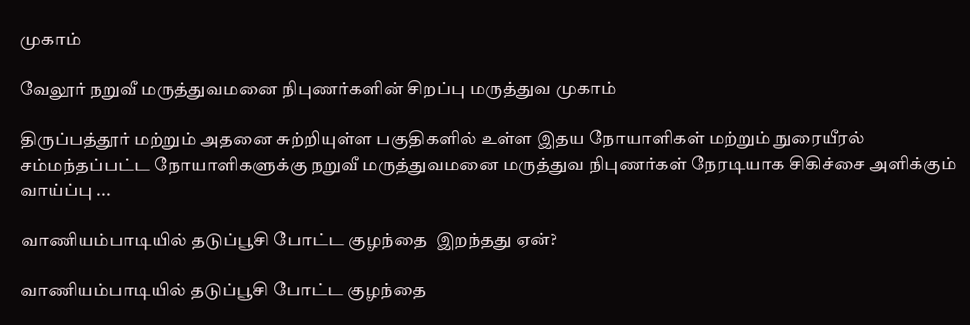முகாம்

வேலூர் நறுவீ மருத்துவமனை நிபுணர்களின் சிறப்பு மருத்துவ முகாம்

திருப்பத்தூர் மற்றும் அதனை சுற்றியுள்ள பகுதிகளில் உள்ள இதய நோயாளிகள் மற்றும் நுரையீரல் சம்மந்தப்பட்ட நோயாளிகளுக்கு நறுவீ மருத்துவமனை மருத்துவ நிபுணர்கள் நேரடியாக சிகிச்சை அளிக்கும் வாய்ப்பு ...

வாணியம்பாடியில் தடுப்பூசி போட்ட குழந்தை  இறந்தது ஏன்?

வாணியம்பாடியில் தடுப்பூசி போட்ட குழந்தை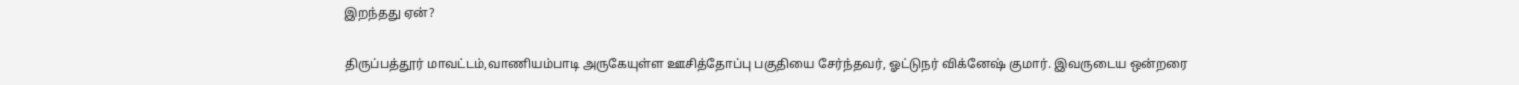இறந்தது ஏன்?

திருப்பத்தூர் மாவட்டம்,வாணியம்பாடி அருகேயுள்ள ஊசித்தோப்பு பகுதியை சேர்ந்தவர், ஓட்டுநர் விக்னேஷ் குமார். இவருடைய ஒன்றரை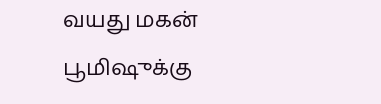வயது மகன் பூமிஷுக்கு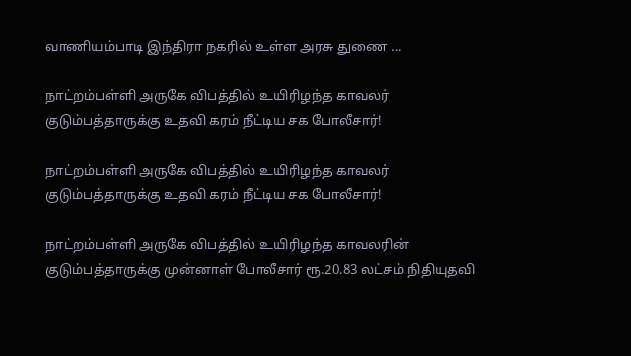வாணியம்பாடி இந்திரா நகரில் உள்ள அரசு துணை ...

நாட்றம்பள்ளி அருகே விபத்தில் உயிரிழந்த காவலர் குடும்பத்தாருக்கு உதவி கரம் நீட்டிய சக போலீசார்!

நாட்றம்பள்ளி அருகே விபத்தில் உயிரிழந்த காவலர் குடும்பத்தாருக்கு உதவி கரம் நீட்டிய சக போலீசார்!

நாட்றம்பள்ளி அருகே விபத்தில் உயிரிழந்த காவலரின் குடும்பத்தாருக்கு முன்னாள் போலீசார் ரூ.20.83 லட்சம் நிதியுதவி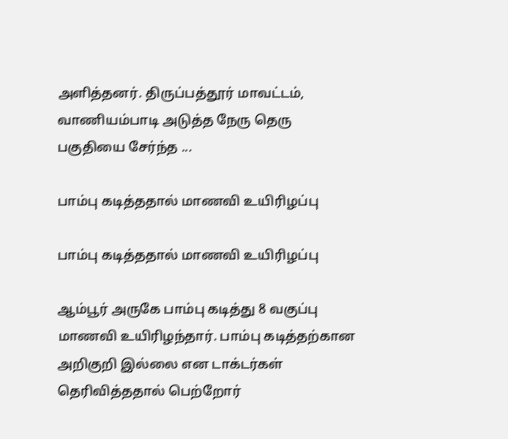அளித்தனர். திருப்பத்தூர் மாவட்டம், வாணியம்பாடி அடுத்த நேரு தெரு பகுதியை சேர்ந்த ...

பாம்பு கடித்ததால் மாணவி உயிரிழப்பு

பாம்பு கடித்ததால் மாணவி உயிரிழப்பு

ஆம்பூர் அருகே பாம்பு கடித்து 8 வகுப்பு மாணவி உயிரிழந்தார். பாம்பு கடித்தற்கான அறிகுறி இல்லை என டாக்டர்கள் தெரிவித்ததால் பெற்றோர்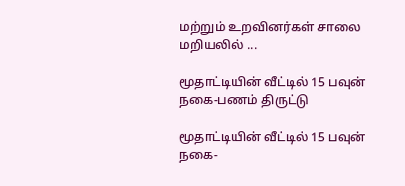மற்றும் உறவினர்கள் சாலை மறியலில் ...

மூதாட்டியின் வீட்டில் 15 பவுன் நகை-பணம் திருட்டு

மூதாட்டியின் வீட்டில் 15 பவுன் நகை-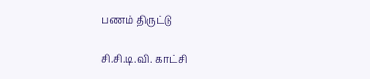பணம் திருட்டு

சி.சி.டி.வி. காட்சி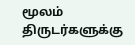மூலம் திருடர்களுக்கு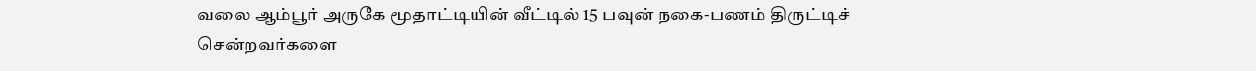வலை ஆம்பூர் அருகே மூதாட்டியின் வீட்டில் 15 பவுன் நகை-பணம் திருட்டிச் சென்றவர்களை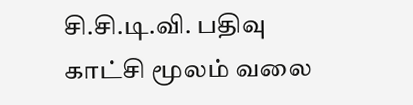சி.சி.டி.வி. பதிவு காட்சி மூலம் வலை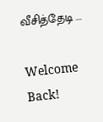வீசித்தேடி ...

Welcome Back!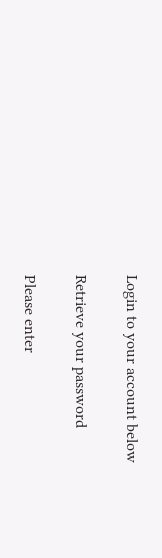Login to your account below

Retrieve your password

Please enter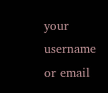your username or email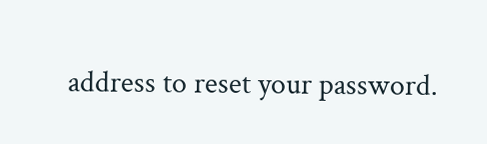address to reset your password.